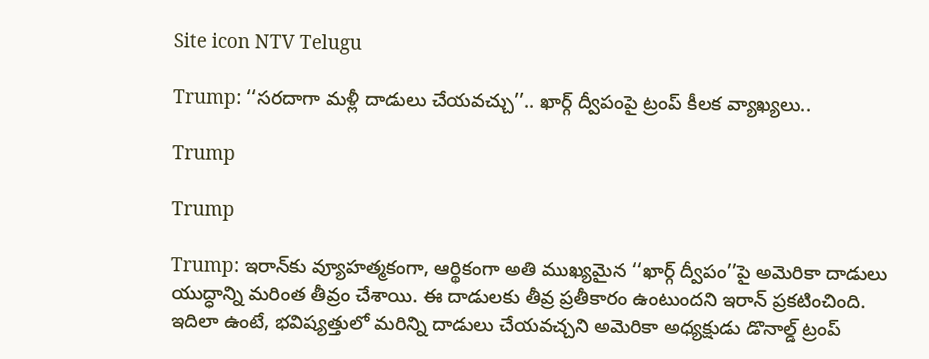Site icon NTV Telugu

Trump: ‘‘సరదాగా మళ్లీ దాడులు చేయవచ్చు’’.. ఖార్గ్ ద్వీపంపై ట్రంప్ కీలక వ్యాఖ్యలు..

Trump

Trump

Trump: ఇరాన్‌కు వ్యూహత్మకంగా, ఆర్థికంగా అతి ముఖ్యమైన ‘‘ఖార్గ్ ద్వీపం’’పై అమెరికా దాడులు యుద్ధాన్ని మరింత తీవ్రం చేశాయి. ఈ దాడులకు తీవ్ర ప్రతీకారం ఉంటుందని ఇరాన్ ప్రకటించింది. ఇదిలా ఉంటే, భవిష్యత్తులో మరిన్ని దాడులు చేయవచ్చని అమెరికా అధ్యక్షుడు డొనాల్డ్ ట్రంప్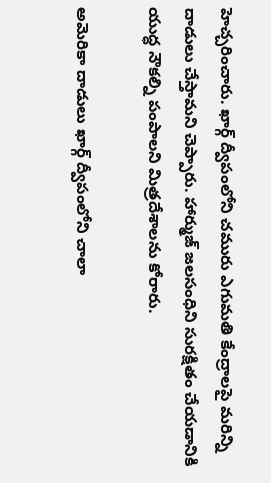హెచ్చరించారు. ఖార్గ్ ద్వీపంలోని చమురు ఎగుమతి కేంద్రాలపై మరిన్ని దాడులు చేస్తామని చెప్పారు. హార్ముజ్ జలసంధిని సురక్షితం చేయడానికి యుద్ధ నౌకల్ని పంపాలని మిత్రదేశాలను కోరారు.

అమెరికా దాడులు ఖార్గ్ ద్వీపంలోని చాలా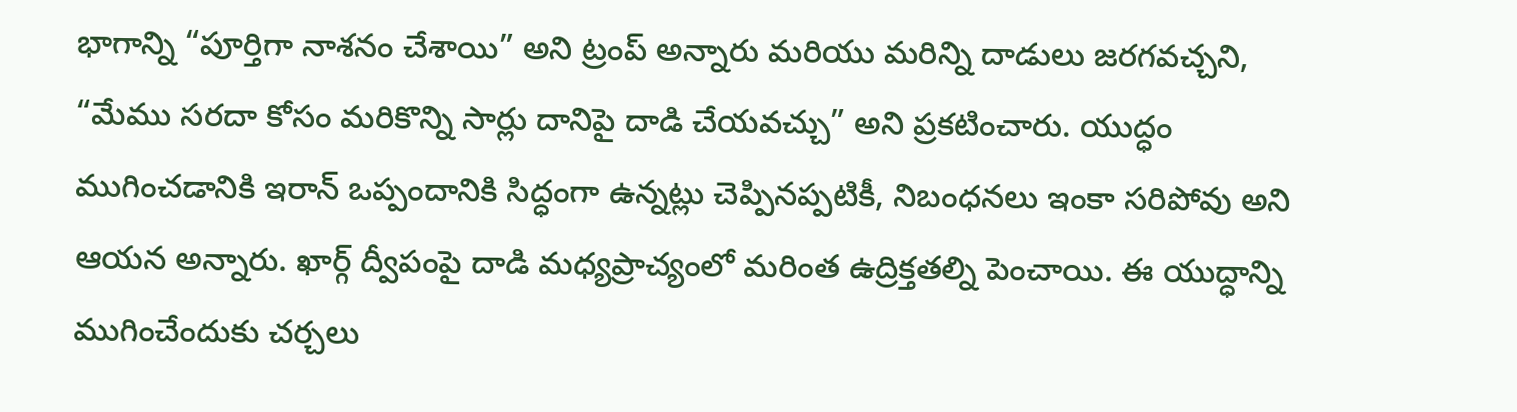భాగాన్ని “పూర్తిగా నాశనం చేశాయి” అని ట్రంప్ అన్నారు మరియు మరిన్ని దాడులు జరగవచ్చని, “మేము సరదా కోసం మరికొన్ని సార్లు దానిపై దాడి చేయవచ్చు” అని ప్రకటించారు. యుద్ధం ముగించడానికి ఇరాన్ ఒప్పందానికి సిద్ధంగా ఉన్నట్లు చెప్పినప్పటికీ, నిబంధనలు ఇంకా సరిపోవు అని ఆయన అన్నారు. ఖార్గ్ ద్వీపంపై దాడి మధ్యప్రాచ్యంలో మరింత ఉద్రిక్తతల్ని పెంచాయి. ఈ యుద్ధాన్ని ముగించేందుకు చర్చలు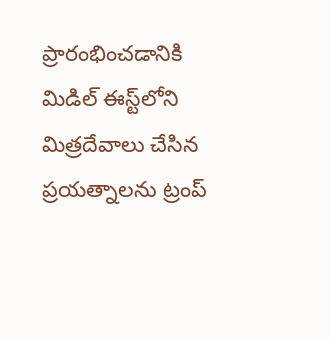ప్రారంభించడానికి మిడిల్ ఈస్ట్‌లోని మిత్రదేవాలు చేసిన ప్రయత్నాలను ట్రంప్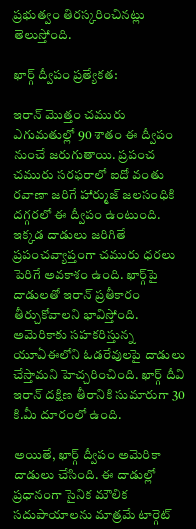ప్రభుత్వం తిరస్కరించినట్లు తెలుస్తోంది.

ఖార్గ్ ద్వీపం ప్రత్యేకత:

ఇరాన్ మొత్తం చమురు ఎగుమతుల్లో 90 శాతం ఈ ద్వీపం నుంచే జరుగుతాయి. ప్రపంచ చమురు సరఫరాలో ఐదో వంతు రవాణా జరిగే హార్ముజ్ జలసంధికి దగ్గరలో ఈ ద్వీపం ఉంటుంది. ఇక్కడ దాడులు జరిగితే ప్రపంచవ్యాప్తంగా చమురు ధరలు పెరిగే అవకాశం ఉంది. ఖార్గ్‌పై దాడులతో ఇరాన్ ప్రతీకారం తీర్చుకోవాలని భావిస్తోంది. అమెరికాకు సహకరిస్తున్న యూఏఈలోని ఓడరేవులపై దాడులు చేస్తామని హెచ్చరించింది. ఖార్గ్ దీవి ఇరాన్ దక్షిణ తీరానికి సుమారుగా 30 కి.మీ దూరంలో ఉంది.

అయితే, ఖార్గ్ ద్వీపం అమెరికా దాడులు చేసింది. ఈ దాడుల్లో ప్రధానంగా సైనిక మౌలిక సదుపాయాలను మాత్రమే టార్గెట్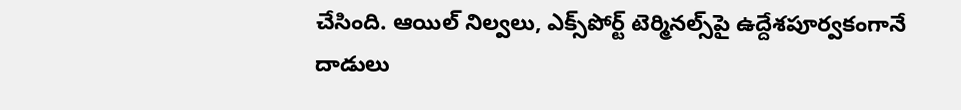చేసింది. ఆయిల్ నిల్వలు, ఎక్స్‌పోర్ట్ టెర్మినల్స్‌పై ఉద్దేశపూర్వకంగానే దాడులు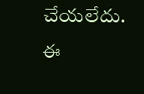చేయలేదు. ఈ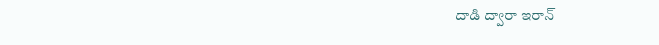దాడి ద్వారా ఇరాన్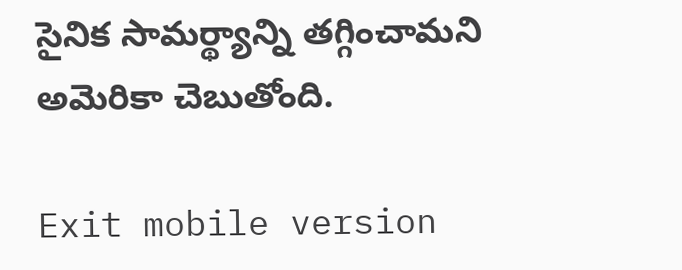సైనిక సామర్థ్యాన్ని తగ్గించామని అమెరికా చెబుతోంది.

Exit mobile version